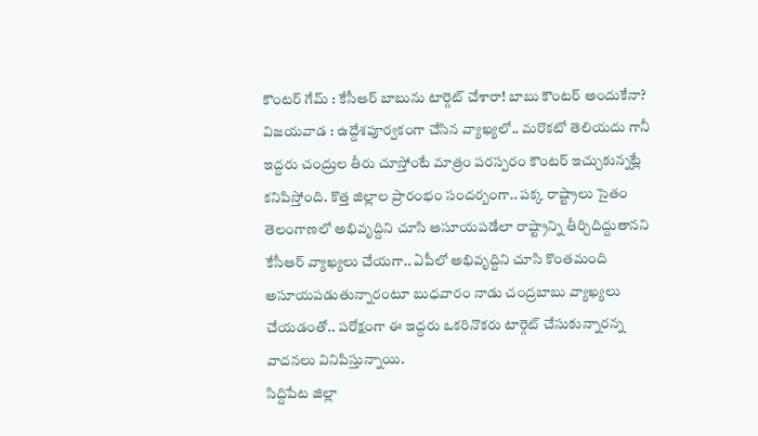కౌంటర్ గేమ్ : కేసీఆర్ బాబును టార్గెట్ చేశారా! బాబు కౌంటర్ అందుకేనా?
విజయవాడ : ఉద్దేశపూర్వకంగా చేసిన వ్యాఖ్యలో.. మరొకటో తెలియదు గానీ ఇద్దరు చంద్రుల తీరు చూస్తోంటే మాత్రం పరస్పరం కౌంటర్ ఇచ్చుకున్నట్లే కనిపిస్తోంది. కొత్త జిల్లాల ప్రారంభం సందర్బంగా.. పక్క రాష్ట్రాలు సైతం తెలంగాణలో అభివృద్దిని చూసి అసూయపడేలా రాష్ట్రాన్ని తీర్చిదిద్దుతానని కేసీఆర్ వ్యాఖ్యలు చేయగా.. ఏపీలో అభివృద్దిని చూసి కొంతమంది అసూయపడుతున్నారంటూ బుధవారం నాడు చంద్రబాబు వ్యాఖ్యలు చేయడంతో.. పరోక్షంగా ఈ ఇద్దరు ఒకరినొకరు టార్గెట్ చేసుకున్నారన్న వాదనలు వినిపిస్తున్నాయి.
సిద్దిపేట జిల్లా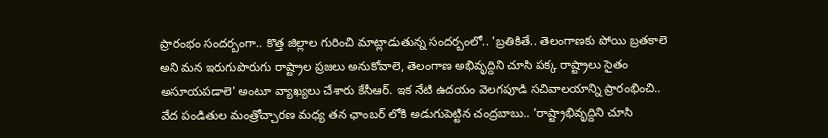ప్రారంభం సందర్బంగా.. కొత్త జిల్లాల గురించి మాట్లాడుతున్న సందర్బంలో.. 'బ్రతికితే.. తెలంగాణకు పోయి బ్రతకాలె అని మన ఇరుగుపొరుగు రాష్ట్రాల ప్రజలు అనుకోవాలె, తెలంగాణ అభివృద్దిని చూసి పక్క రాష్ట్రాలు సైతం అసూయపడాలె' అంటూ వ్యాఖ్యలు చేశారు కేసీఆర్. ఇక నేటి ఉదయం వెలగపూడి సచివాలయాన్ని ప్రారంభించి.. వేద పండితుల మంత్రోచ్చారణ మధ్య తన ఛాంబర్ లోకి అడుగుపెట్టిన చంద్రబాబు.. 'రాష్ట్రాభివృద్దిని చూసి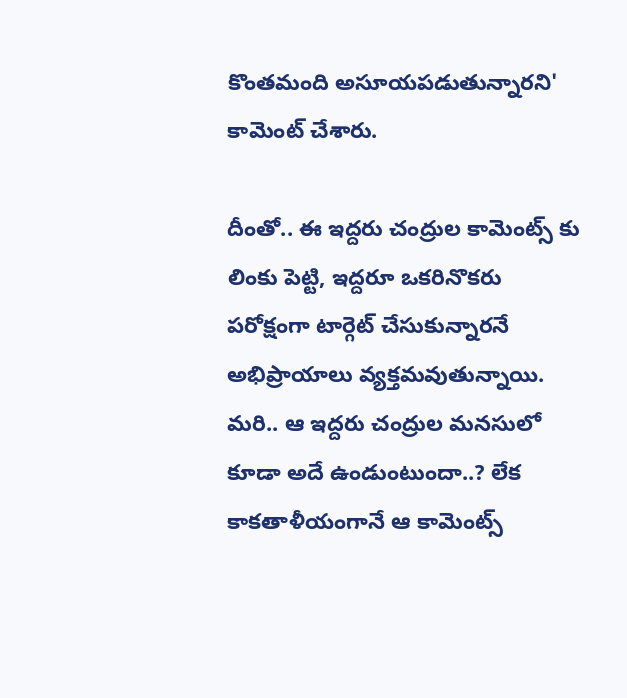కొంతమంది అసూయపడుతున్నారని' కామెంట్ చేశారు.

దీంతో.. ఈ ఇద్దరు చంద్రుల కామెంట్స్ కు లింకు పెట్టి, ఇద్దరూ ఒకరినొకరు పరోక్షంగా టార్గెట్ చేసుకున్నారనే అభిప్రాయాలు వ్యక్తమవుతున్నాయి. మరి.. ఆ ఇద్దరు చంద్రుల మనసులో కూడా అదే ఉండుంటుందా..? లేక కాకతాళీయంగానే ఆ కామెంట్స్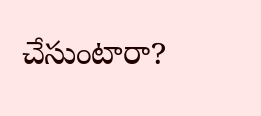చేసుంటారా?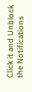Click it and Unblock the Notifications